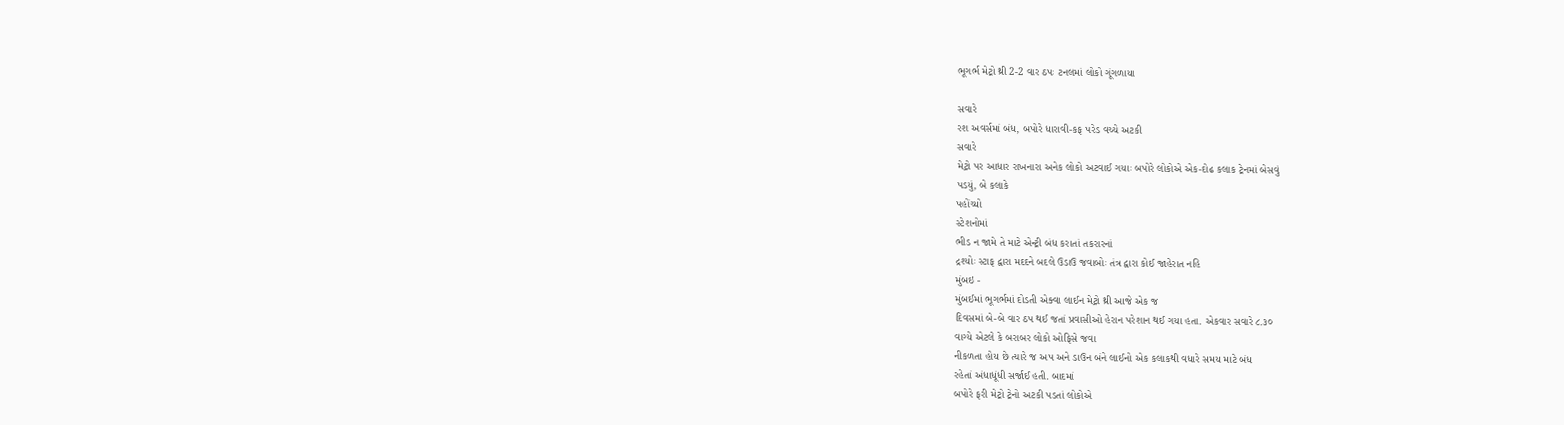ભૂગર્ભ મેટ્રો થ્રી 2-2 વાર ઠપઃ ટનલમાં લોકો ગૂંગળાયા

સવારે
રશ અવર્સમાં બંધ, બપોરે ધારાવી-કફ પરેડ વચ્ચે અટકી
સવારે
મેટ્રો પર આધાર રાખનારા અનેક લોકો અટવાઈ ગયાઃ બપોરે લોકોએ એક-દોઢ કલાક ટ્રેનમાં બેસવું
પડયું, બે કલાકે
પહોંચ્યો
સ્ટેશનોમાં
ભીડ ન જામે તે માટે એન્ટ્રી બંધ કરાતાં તકરારનાં
દ્રશ્યોઃ સ્ટાફ દ્વારા મદદને બદલે ઉડાઉ જવાબોઃ તંત્ર દ્વારા કોઈ જાહેરાત નહિ
મુંબઇ -
મુંબઈમાં ભૂગર્ભમાં દોડતી એક્વા લાઈન મેટ્રો થ્રી આજે એક જ
દિવસમાં બે-બે વાર ઠપ થઈ જતાં પ્રવાસીઓ હેરાન પરેશાન થઈ ગયા હતા. એકવાર સવારે ૮.૩૦
વાગ્યે એટલે કે બરાબર લોકો ઓફિસે જવા
નીકળતા હોય છે ત્યારે જ અપ અને ડાઉન બંને લાઈનો એક કલાકથી વધારે સમય માટે બંધ
રહેતાં અંધાધૂંધી સર્જાઈ હતી. બાદમાં
બપોરે ફરી મેટ્રો ટ્રેનો અટકી પડતાં લોકોએ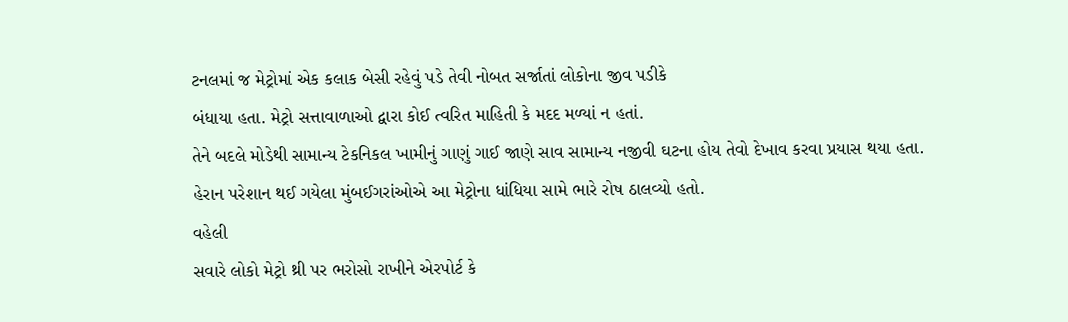ટનલમાં જ મેટ્રોમાં એક કલાક બેસી રહેવું પડે તેવી નોબત સર્જાતાં લોકોના જીવ પડીકે
બંધાયા હતા. મેટ્રો સત્તાવાળાઓ દ્વારા કોઈ ત્વરિત માહિતી કે મદદ મળ્યાં ન હતાં.
તેને બદલે મોડેથી સામાન્ય ટેકનિકલ ખામીનું ગાણું ગાઈ જાણે સાવ સામાન્ય નજીવી ઘટના હોય તેવો દેખાવ કરવા પ્રયાસ થયા હતા.
હેરાન પરેશાન થઈ ગયેલા મુંબઈગરાંઓએ આ મેટ્રોના ધાંધિયા સામે ભારે રોષ ઠાલવ્યો હતો.
વહેલી
સવારે લોકો મેટ્રો થ્રી પર ભરોસો રાખીને એરપોર્ટ કે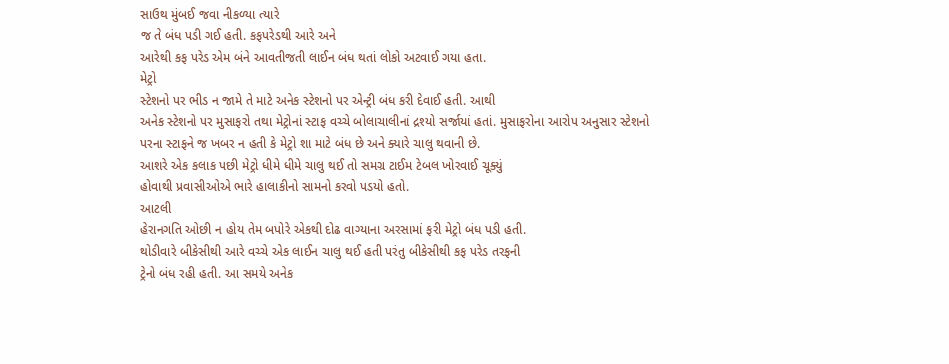સાઉથ મુંબઈ જવા નીકળ્યા ત્યારે
જ તે બંધ પડી ગઈ હતી. કફપરેડથી આરે અને
આરેથી કફ પરેડ એમ બંને આવતીજતી લાઈન બંધ થતાં લોકો અટવાઈ ગયા હતા.
મેટ્રો
સ્ટેશનો પર ભીડ ન જામે તે માટે અનેક સ્ટેશનો પર એન્ટ્રી બંધ કરી દેવાઈ હતી. આથી
અનેક સ્ટેશનો પર મુસાફરો તથા મેટ્રોનાં સ્ટાફ વચ્ચે બોલાચાલીનાં દ્રશ્યો સર્જાયાં હતાં. મુસાફરોના આરોપ અનુસાર સ્ટેશનો
પરના સ્ટાફને જ ખબર ન હતી કે મેટ્રો શા માટે બંધ છે અને ક્યારે ચાલુ થવાની છે.
આશરે એક કલાક પછી મેટ્રો ધીમે ધીમે ચાલુ થઈ તો સમગ્ર ટાઈમ ટેબલ ખોરવાઈ ચૂક્યું
હોવાથી પ્રવાસીઓએ ભારે હાલાકીનો સામનો કરવો પડયો હતો.
આટલી
હેરાનગતિ ઓછી ન હોય તેમ બપોરે એકથી દોઢ વાગ્યાના અરસામાં ફરી મેટ્રો બંધ પડી હતી.
થોડીવારે બીકેસીથી આરે વચ્ચે એક લાઈન ચાલુ થઈ હતી પરંતુ બીકેસીથી કફ પરેડ તરફની
ટ્રેનો બંધ રહી હતી. આ સમયે અનેક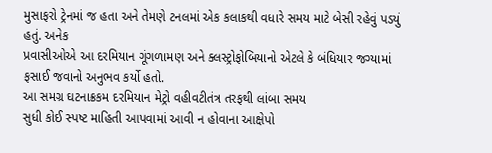મુસાફરો ટ્રેનમાં જ હતા અને તેમણે ટનલમાં એક કલાકથી વધારે સમય માટે બેસી રહેવું પડયું હતું. અનેક
પ્રવાસીઓએ આ દરમિયાન ગૂંગળામણ અને ક્લસ્ટ્રોફોબિયાનો એટલે કે બંધિયાર જગ્યામાં
ફસાઈ જવાનો અનુભવ કર્યો હતો.
આ સમગ્ર ઘટનાક્રકમ દરમિયાન મેટ્રો વહીવટીતંત્ર તરફથી લાંબા સમય
સુધી કોઈ સ્પષ્ટ માહિતી આપવામાં આવી ન હોવાના આક્ષેપો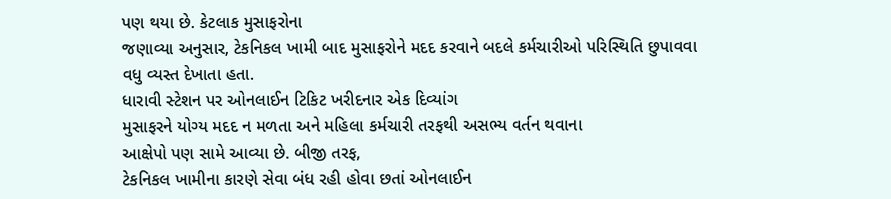પણ થયા છે. કેટલાક મુસાફરોના
જણાવ્યા અનુસાર, ટેકનિકલ ખામી બાદ મુસાફરોને મદદ કરવાને બદલે કર્મચારીઓ પરિસ્થિતિ છુપાવવા
વધુ વ્યસ્ત દેખાતા હતા.
ધારાવી સ્ટેશન પર ઓનલાઈન ટિકિટ ખરીદનાર એક દિવ્યાંગ
મુસાફરને યોગ્ય મદદ ન મળતા અને મહિલા કર્મચારી તરફથી અસભ્ય વર્તન થવાના
આક્ષેપો પણ સામે આવ્યા છે. બીજી તરફ,
ટેકનિકલ ખામીના કારણે સેવા બંધ રહી હોવા છતાં ઓનલાઈન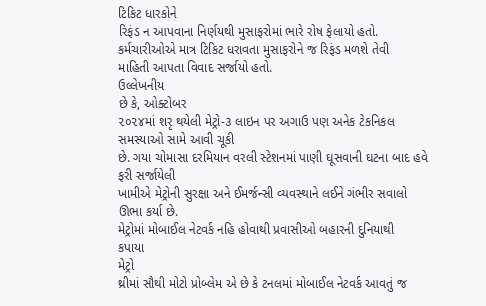ટિકિટ ધારકોને
રિફંડ ન આપવાના નિર્ણયથી મુસાફરોમાં ભારે રોષ ફેલાયો હતો. કર્મચારીઓએ માત્ર ટિકિટ ધરાવતા મુસાફરોને જ રિફંડ મળશે તેવી
માહિતી આપતા વિવાદ સર્જાયો હતો.
ઉલ્લેખનીય
છે કે, ઓક્ટોબર
૨૦૨૪માં શરૃ થયેલી મેટ્રો-૩ લાઇન પર અગાઉ પણ અનેક ટેકનિકલ સમસ્યાઓ સામે આવી ચૂકી
છે. ગયા ચોમાસા દરમિયાન વરલી સ્ટેશનમાં પાણી ઘૂસવાની ઘટના બાદ હવે ફરી સર્જાયેલી
ખામીએ મેટ્રોની સુરક્ષા અને ઈમર્જન્સી વ્યવસ્થાને લઈને ગંભીર સવાલો ઊભા કર્યા છે.
મેટ્રોમાં મોબાઈલ નેટવર્ક નહિ હોવાથી પ્રવાસીઓ બહારની દુનિયાથી
કપાયા
મેટ્રો
થ્રીમાં સૌથી મોટો પ્રોબ્લેમ એ છે કે ટનલમાં મોબાઈલ નેટવર્ક આવતું જ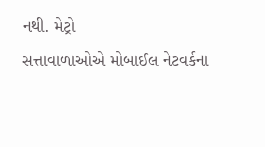નથી. મેટ્રો
સત્તાવાળાઓએ મોબાઈલ નેટવર્કના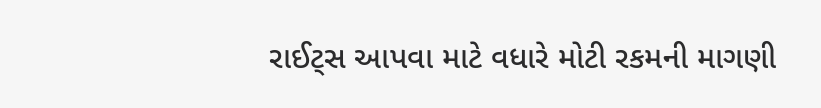રાઈટ્સ આપવા માટે વધારે મોટી રકમની માગણી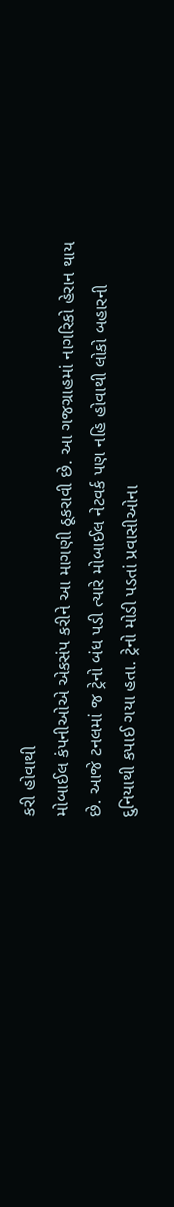કરી હોવાથી
મોબાઈલ કંપનીઓએ એકસંપ કરીને આ માગણી ઠૂકરાવી છે. આ ગજગ્રાહમાં નાગરિકો હેરાન થાય
છે. આજે ટનલમાં જ ટ્રેનો બંધ પડી ત્યારે મોબાઈલ નેટવર્ક પણ નહિ હોવાથી લોકો બહારની
દુનિયાથી કપાઈ ગયા હતા. ટ્રેનો મોડી પડતાં પ્રવાસીઓના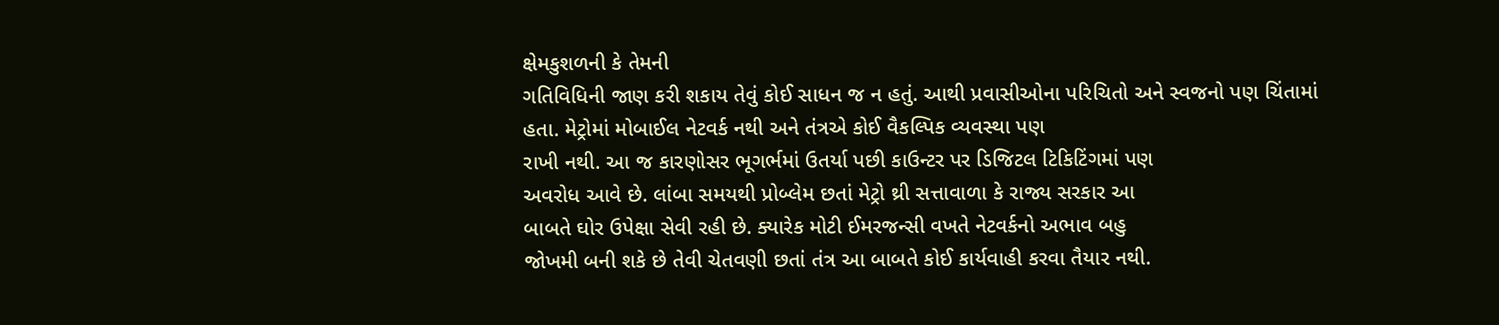ક્ષેમકુશળની કે તેમની
ગતિવિધિની જાણ કરી શકાય તેવું કોઈ સાધન જ ન હતું. આથી પ્રવાસીઓના પરિચિતો અને સ્વજનો પણ ચિંતામાં
હતા. મેટ્રોમાં મોબાઈલ નેટવર્ક નથી અને તંત્રએ કોઈ વૈકલ્પિક વ્યવસ્થા પણ
રાખી નથી. આ જ કારણોસર ભૂગર્ભમાં ઉતર્યા પછી કાઉન્ટર પર ડિજિટલ ટિકિટિંગમાં પણ
અવરોધ આવે છે. લાંબા સમયથી પ્રોબ્લેમ છતાં મેટ્રો થ્રી સત્તાવાળા કે રાજ્ય સરકાર આ
બાબતે ઘોર ઉપેક્ષા સેવી રહી છે. ક્યારેક મોટી ઈમરજન્સી વખતે નેટવર્કનો અભાવ બહુ
જોખમી બની શકે છે તેવી ચેતવણી છતાં તંત્ર આ બાબતે કોઈ કાર્યવાહી કરવા તૈયાર નથી.